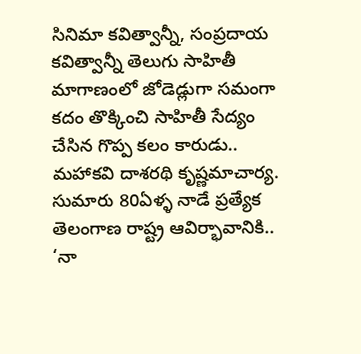సినిమా కవిత్వాన్నీ, సంప్రదాయ కవిత్వాన్నీ తెలుగు సాహితీ మాగాణంలో జోడెడ్లుగా సమంగా కదం తొక్కించి సాహితీ సేద్యం చేసిన గొప్ప కలం కారుడు.. మహాకవి దాశరథి కృష్ణమాచార్య. సుమారు 80ఏళ్ళ నాడే ప్రత్యేక తెలంగాణ రాష్ట్ర ఆవిర్భావానికి.. ‘నా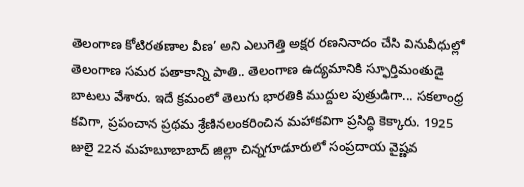తెలంగాణ కోటిరతణాల వీణ’ అని ఎలుగెత్తి అక్షర రణనినాదం చేసి వినువీధుల్లో తెలంగాణ సమర పతాకాన్ని పాతి.. తెలంగాణ ఉద్యమానికి స్ఫూర్తిమంతుడై బాటలు వేశారు. ఇదే క్రమంలో తెలుగు భారతికి ముద్దుల పుత్రుడిగా... సకలాంధ్ర కవిగా, ప్రపంచాన ప్రథమ శ్రేణినలంకరించిన మహాకవిగా ప్రసిద్ధి కెక్కారు. 1925 జులై 22న మహబూబాబాద్ జిల్లా చిన్నగూడూరులో సంప్రదాయ వైష్ణవ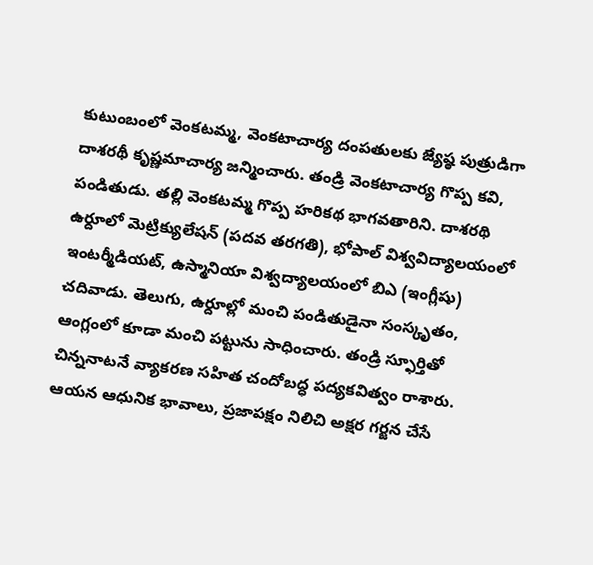కుటుంబంలో వెంకటమ్మ, వెంకటాచార్య దంపతులకు జ్యేష్ఠ పుత్రుడిగా దాశరథీ కృష్ణమాచార్య జన్మించారు. తండ్రి వెంకటాచార్య గొప్ప కవి, పండితుడు. తల్లి వెంకటమ్మ గొప్ప హరికథ భాగవతారిని. దాశరథి ఉర్దూలో మెట్రిక్యులేషన్ (పదవ తరగతి), భోపాల్ విశ్వవిద్యాలయంలో ఇంటర్మీడియట్, ఉస్మానియా విశ్వద్యాలయంలో బిఎ (ఇంగ్లీషు) చదివాడు. తెలుగు, ఉర్దూల్లో మంచి పండితుడైనా సంస్కృతం, ఆంగ్లంలో కూడా మంచి పట్టును సాధించారు. తండ్రి స్ఫూర్తితో చిన్ననాటనే వ్యాకరణ సహిత చందోబద్ధ పద్యకవిత్వం రాశారు. ఆయన ఆధునిక భావాలు, ప్రజాపక్షం నిలిచి అక్షర గర్జన చేసే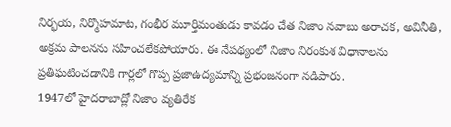నిర్భయ, నిర్మొహమాట, గంభీర మూర్తిమంతుడు కావడం చేత నిజాం నవాబు అరాచక, అవినీతి, అక్రమ పాలనను సహించలేకపోయారు. ఈ నేపథ్యంలో నిజాం నిరంకుశ విధానాలను ప్రతిఘటించడానికి గార్లలో గొప్ప ప్రజాఉద్యమాన్ని ప్రభంజనంగా నడిపారు.
1947లో హైదరాబాద్లో నిజాం వ్యతిరేక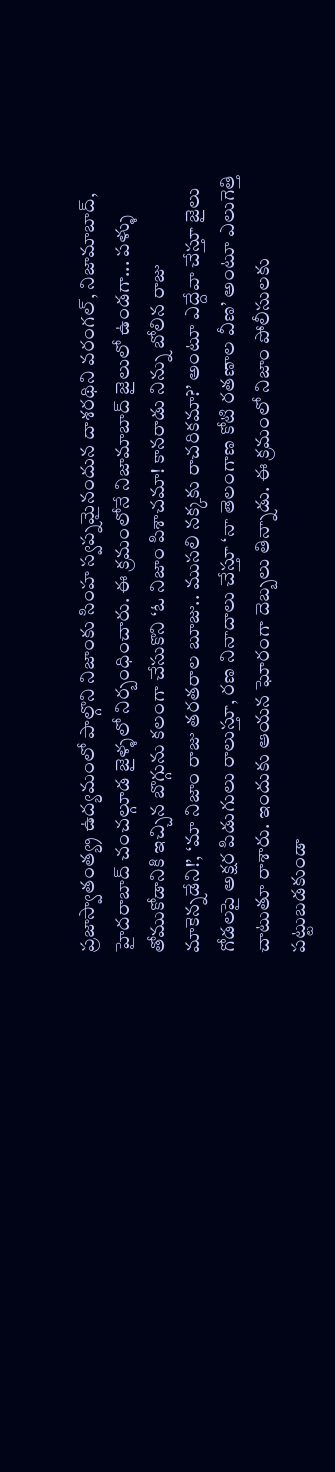ప్రజాస్వాతంత్య్ర ఉద్యమంలో పాల్గొని నిజాంకు సింహ స్వప్నమైనందున దాశరథిని వరంగల్, నిజామాబాద్, హైదరాబాద్ చంచల్గూడ జైళ్ళలో నిర్బంధించారు. ఈ క్రమంలోనే నిజామాబాద్ జైలులో ఉండగా... పళ్ళు తోముకోడానికి ఇచ్చిన బొగ్గును కలంగా చేసుకొని ‘ఓ నిజాం పిశాచమా! కానరాడు నిన్ను బోలిన రాజు మాకెన్నడేని!’, ‘మా నిజాం రాజు తరతరాల బూజు.. ముసలి నక్కకు రాచరికమా?’ అంటూ ఎద్దేవా చేస్తూ జైలు గోడలపై అక్షర పిడుగులు రాలుస్తూ, రణ నినాదాలు చేస్తూ ‘నా తెలంగాణ కోటి రతణాల వీణ’ అంటూ ఎలుగెత్తి చాటుతూ రాశారు. ఇందుకు ఆయన ఘోరంగా దెబ్బలు తిన్నాడు. ఈ క్రమంలో నిజాం పోలీసులకు పట్టుబడకుండా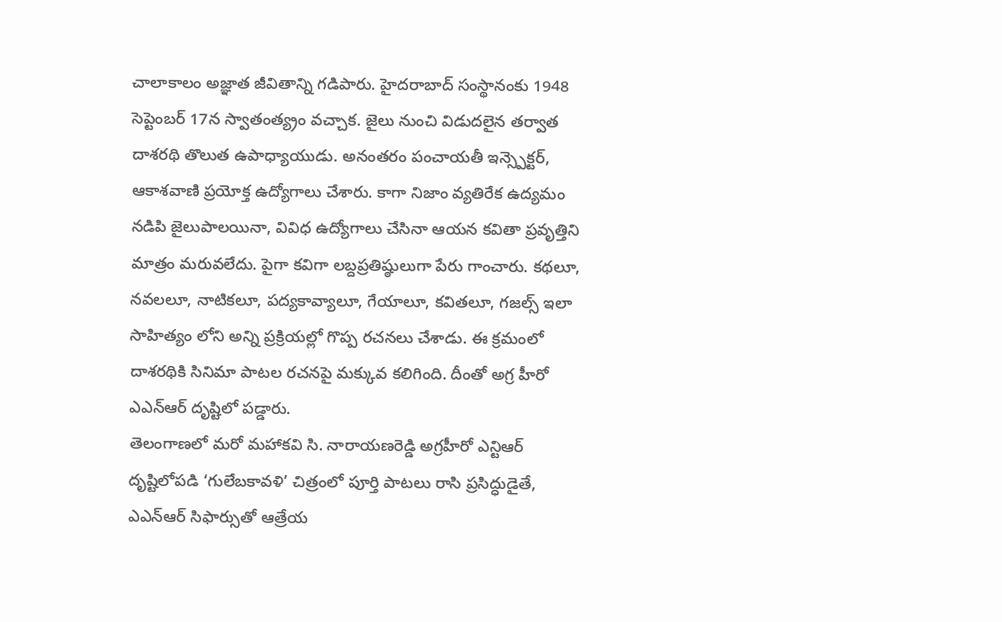చాలాకాలం అజ్ఞాత జీవితాన్ని గడిపారు. హైదరాబాద్ సంస్థానంకు 1948 సెప్టెంబర్ 17న స్వాతంత్య్రం వచ్చాక. జైలు నుంచి విడుదలైన తర్వాత దాశరథి తొలుత ఉపాధ్యాయుడు. అనంతరం పంచాయతీ ఇన్స్పెక్టర్, ఆకాశవాణి ప్రయోక్త ఉద్యోగాలు చేశారు. కాగా నిజాం వ్యతిరేక ఉద్యమం నడిపి జైలుపాలయినా, వివిధ ఉద్యోగాలు చేసినా ఆయన కవితా ప్రవృత్తిని మాత్రం మరువలేదు. పైగా కవిగా లబ్దప్రతిష్ఠులుగా పేరు గాంచారు. కథలూ, నవలలూ, నాటికలూ, పద్యకావ్యాలూ, గేయాలూ, కవితలూ, గజల్స్ ఇలా సాహిత్యం లోని అన్ని ప్రక్రియల్లో గొప్ప రచనలు చేశాడు. ఈ క్రమంలో దాశరథికి సినిమా పాటల రచనపై మక్కువ కలిగింది. దీంతో అగ్ర హీరో ఎఎన్ఆర్ దృష్టిలో పడ్డారు.
తెలంగాణలో మరో మహాకవి సి. నారాయణరెడ్డి అగ్రహీరో ఎన్టిఆర్ దృష్టిలోపడి ‘గులేబకావళి’ చిత్రంలో పూర్తి పాటలు రాసి ప్రసిద్ధుడైతే, ఎఎన్ఆర్ సిఫార్సుతో ఆత్రేయ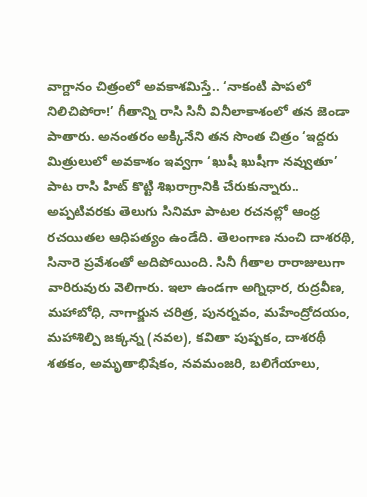వాగ్దానం చిత్రంలో అవకాశమిస్తే.. ‘నాకంటి పాపలో నిలిచిపోరా!’ గీతాన్ని రాసి సినీ వినీలాకాశంలో తన జెండా పాతారు. అనంతరం అక్కినేని తన సొంత చిత్రం ‘ఇద్దరు మిత్రులులో అవకాశం ఇవ్వగా ‘ఖుషీ ఖుషీగా నవ్వుతూ’ పాట రాసి హిట్ కొట్టి శిఖరాగ్రానికి చేరుకున్నారు.. అప్పటివరకు తెలుగు సినిమా పాటల రచనల్లో ఆంధ్ర రచయితల ఆధిపత్యం ఉండేది. తెలంగాణ నుంచి దాశరథి, సినారె ప్రవేశంతో అదిపోయింది. సినీ గీతాల రారాజులుగా వారిరువురు వెలిగారు. ఇలా ఉండగా అగ్నిధార, రుద్రవీణ, మహాబోధి, నాగార్జున చరిత్ర, పునర్నవం, మహేంద్రోదయం, మహాశిల్పి జక్కన్న (నవల), కవితా పుష్పకం, దాశరథీ శతకం, అమృతాభిషేకం, నవమంజరి, బలిగేయాలు,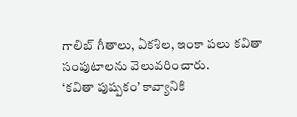గాలిబ్ గీతాలు, ఏకశిల, ఇంకా పలు కవితా సంపుటాలను వెలువరించారు.
‘కవితా పుష్పకం’ కావ్యానికి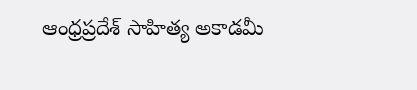ఆంధ్రప్రదేశ్ సాహిత్య అకాడమీ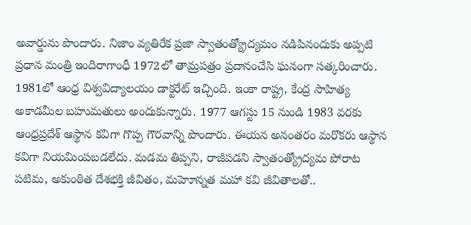అవార్డును పొందారు. నిజాం వ్యతిరేక ప్రజా స్వాతంత్య్రోద్యమం నడిపినందుకు అప్పటి ప్రధాన మంత్రి ఇందిరాగాంధీ 1972లో తామ్రపత్రం ప్రదానంచేసి ఘనంగా సత్కరించారు. 1981లో ఆంధ్ర విశ్వవిద్యాలయం డాక్టరేట్ ఇచ్చింది. ఇంకా రాష్ట్ర, కేంద్ర సాహిత్య అకాడమీల బహుమతులు అందుకున్నారు. 1977 ఆగస్టు 15 నుండి 1983 వరకు ఆంధ్రప్రదేశ్ ఆస్థాన కవిగా గొప్ప గౌరవాన్ని పొందారు. ఈయన అనంతరం మరొకరు ఆస్థాన కవిగా నియమింపబడలేదు. మడమ తిప్పని, రాజీపడని స్వాతంత్య్రోద్యమ పోరాట పటిమ, అకుంఠిత దేశభక్తి జీవితం, మహెూన్నత మహా కవి జీవితాలతో..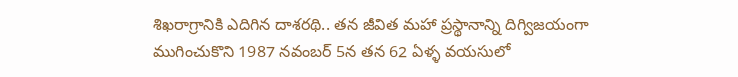శిఖరాగ్రానికి ఎదిగిన దాశరథి.. తన జీవిత మహా ప్రస్థానాన్ని దిగ్విజయంగా ముగించుకొని 1987 నవంబర్ 5న తన 62 ఏళ్ళ వయసులో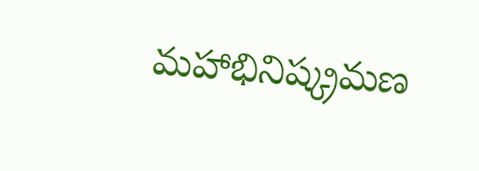మహాభినిష్క్రమణ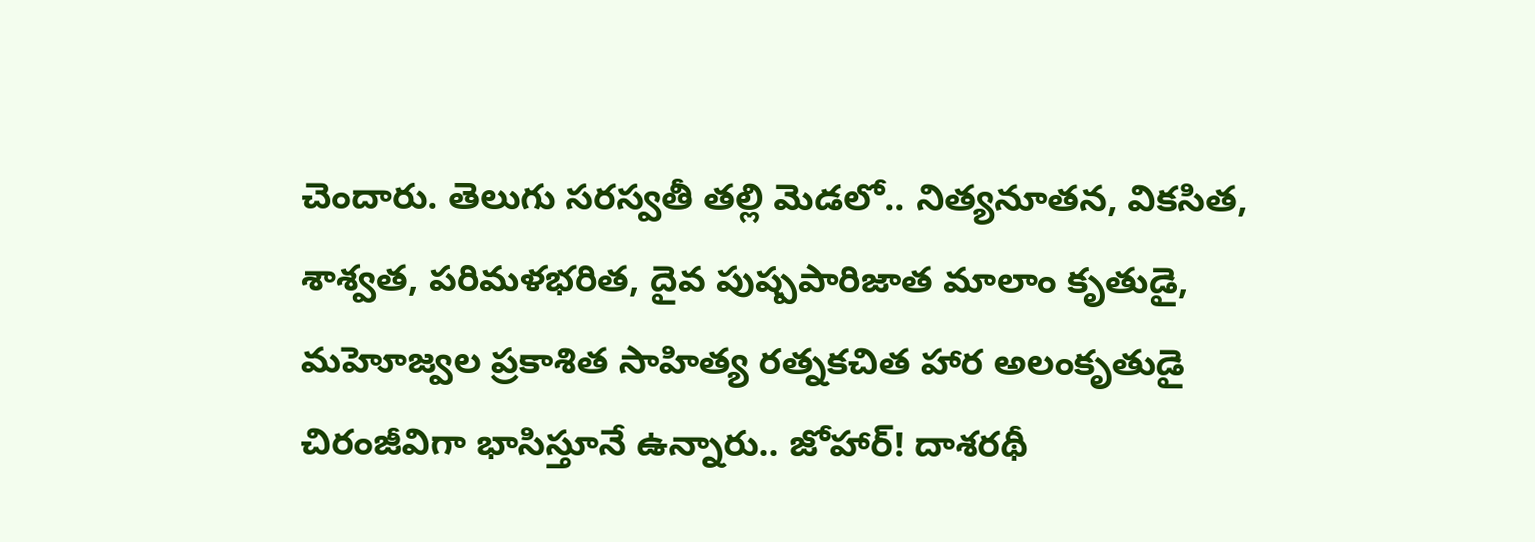చెందారు. తెలుగు సరస్వతీ తల్లి మెడలో.. నిత్యనూతన, వికసిత, శాశ్వత, పరిమళభరిత, దైవ పుష్పపారిజాత మాలాం కృతుడై, మహెూజ్వల ప్రకాశిత సాహిత్య రత్నకచిత హార అలంకృతుడై చిరంజీవిగా భాసిస్తూనే ఉన్నారు.. జోహార్! దాశరథీ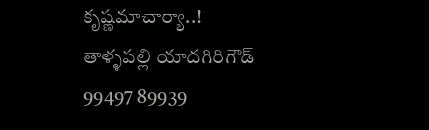కృష్ణమాచార్యా..!
తాళ్ళపల్లి యాదగిరిగౌడ్
99497 89939